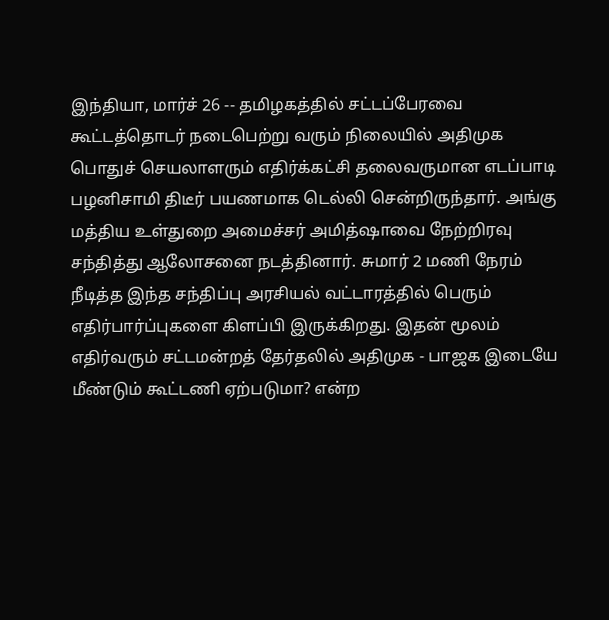இந்தியா, மார்ச் 26 -- தமிழகத்தில் சட்டப்பேரவை கூட்டத்தொடர் நடைபெற்று வரும் நிலையில் அதிமுக பொதுச் செயலாளரும் எதிர்க்கட்சி தலைவருமான எடப்பாடி பழனிசாமி திடீர் பயணமாக டெல்லி சென்றிருந்தார். அங்கு மத்திய உள்துறை அமைச்சர் அமித்ஷாவை நேற்றிரவு சந்தித்து ஆலோசனை நடத்தினார். சுமார் 2 மணி நேரம் நீடித்த இந்த சந்திப்பு அரசியல் வட்டாரத்தில் பெரும் எதிர்பார்ப்புகளை கிளப்பி இருக்கிறது. இதன் மூலம் எதிர்வரும் சட்டமன்றத் தேர்தலில் அதிமுக - பாஜக இடையே மீண்டும் கூட்டணி ஏற்படுமா? என்ற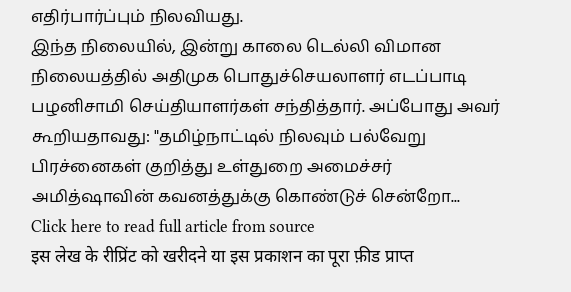எதிர்பார்ப்பும் நிலவியது.
இந்த நிலையில், இன்று காலை டெல்லி விமான நிலையத்தில் அதிமுக பொதுச்செயலாளர் எடப்பாடி பழனிசாமி செய்தியாளர்கள் சந்தித்தார். அப்போது அவர் கூறியதாவது: "தமிழ்நாட்டில் நிலவும் பல்வேறு பிரச்னைகள் குறித்து உள்துறை அமைச்சர் அமித்ஷாவின் கவனத்துக்கு கொண்டுச் சென்றோ...
Click here to read full article from source
इस लेख के रीप्रिंट को खरीदने या इस प्रकाशन का पूरा फ़ीड प्राप्त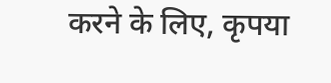करने के लिए, कृपया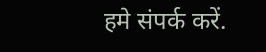हमे संपर्क करें.